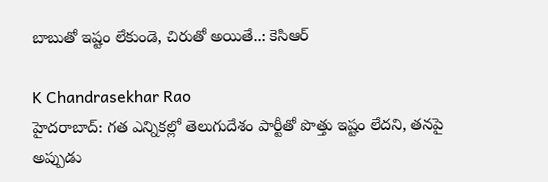బాబుతో ఇష్టం లేకుండె, చిరుతో అయితే..: కెసిఆర్

K Chandrasekhar Rao
హైదరాబాద్: గత ఎన్నికల్లో తెలుగుదేశం పార్టీతో పొత్తు ఇష్టం లేదని, తనపై అప్పుడు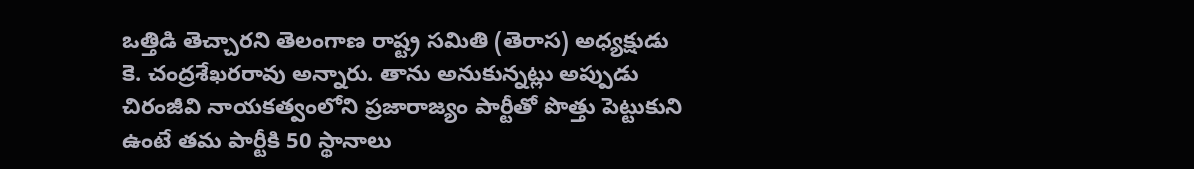ఒత్తిడి తెచ్చారని తెలంగాణ రాష్ట్ర సమితి (తెరాస) అధ్యక్షుడు కె. చంద్రశేఖరరావు అన్నారు. తాను అనుకున్నట్లు అప్పుడు చిరంజీవి నాయకత్వంలోని ప్రజారాజ్యం పార్టీతో పొత్తు పెట్టుకుని ఉంటే తమ పార్టీకి 50 స్థానాలు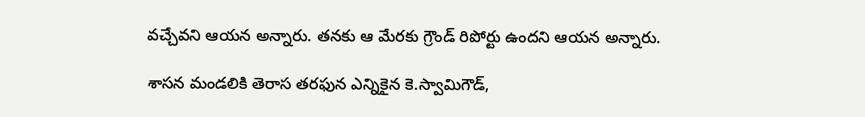వచ్చేవని ఆయన అన్నారు. తనకు ఆ మేరకు గ్రౌండ్ రిపోర్టు ఉందని ఆయన అన్నారు.

శాసన మండలికి తెరాస తరఫున ఎన్నికైన కె.స్వామిగౌడ్,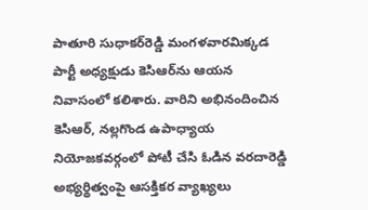పాతూరి సుధాకర్‌రెడ్డి మంగళవారమిక్కడ పార్టీ అధ్యక్షుడు కెసిఆర్‌ను ఆయన నివాసంలో కలిశారు. వారిని అభినందించిన కెసిఆర్, నల్లగొండ ఉపాధ్యాయ నియోజకవర్గంలో పోటీ చేసి ఓడిన వరదారెడ్డి అభ్యర్థిత్వంపై ఆసక్తికర వ్యాఖ్యలు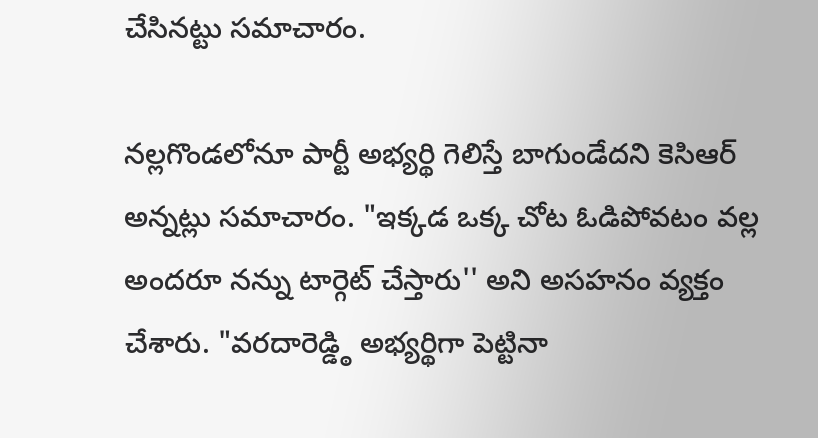చేసినట్టు సమాచారం.

నల్లగొండలోనూ పార్టీ అభ్యర్థి గెలిస్తే బాగుండేదని కెసిఆర్ అన్నట్లు సమాచారం. "ఇక్కడ ఒక్క చోట ఓడిపోవటం వల్ల అందరూ నన్ను టార్గెట్ చేస్తారు'' అని అసహనం వ్యక్తం చేశారు. "వరదారెడ్డ్ఠి అభ్యర్థిగా పెట్టినా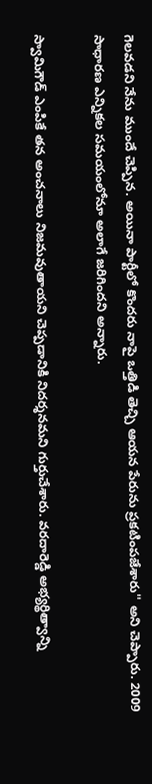గెలవడని నేను ముందే చెప్పిన. అయినా పార్టీలో కొందరు నాపై ఒత్తిడి తెచ్చి ఆయన పేరును ప్రకటింపజేశారు'' అని చెప్పారు. 2009 సాధారణ ఎన్నికల సమయంలోనూ అలాగే జరిగిందని అన్నారు.

స్వామిగౌడ్ ఎంపికే తన అంచనాలు నిజమవుతాయని చెప్పడానికి నిదర్శనమని గుర్తుచేశారు. వరదారెడ్డి అభ్యర్థిత్వాన్ని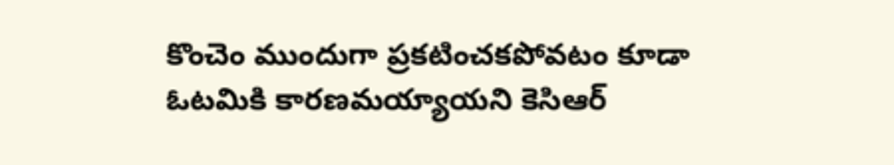కొంచెం ముందుగా ప్రకటించకపోవటం కూడా ఓటమికి కారణమయ్యాయని కెసిఆర్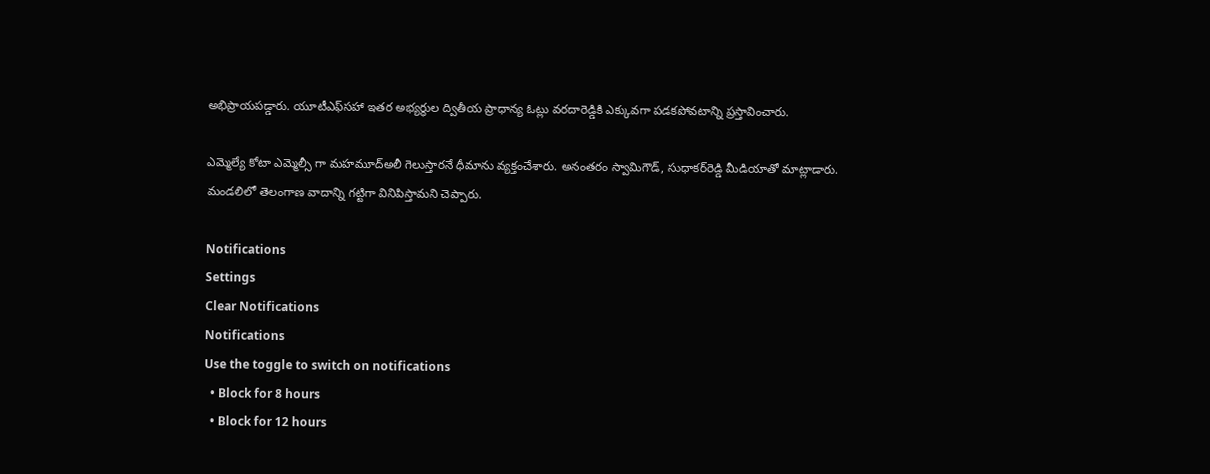అభిప్రాయపడ్డారు. యూటీఎఫ్‌సహా ఇతర అభ్యర్థుల ద్వితీయ ప్రాధాన్య ఓట్లు వరదారెడ్డికి ఎక్కువగా పడకపోవటాన్ని ప్రస్తావించారు.

ఎమ్మెల్యే కోటా ఎమ్మెల్సీ గా మహమూద్అలీ గెలుస్తారనే ధీమాను వ్యక్తంచేశారు. అనంతరం స్వామిగౌడ్, సుధాకర్‌రెడ్డి మీడియాతో మాట్లాడారు. మండలిలో తెలంగాణ వాదాన్ని గట్టిగా వినిపిస్తామని చెప్పారు.

Notifications
Settings
Clear Notifications
Notifications
Use the toggle to switch on notifications
  • Block for 8 hours
  • Block for 12 hours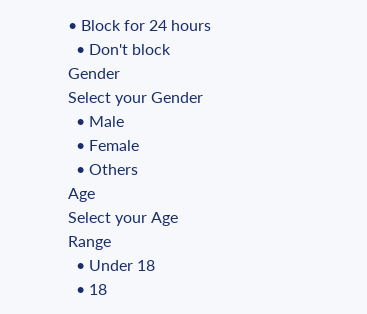• Block for 24 hours
  • Don't block
Gender
Select your Gender
  • Male
  • Female
  • Others
Age
Select your Age Range
  • Under 18
  • 18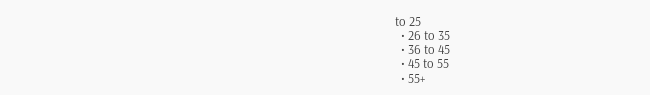to 25
  • 26 to 35
  • 36 to 45
  • 45 to 55
  • 55+